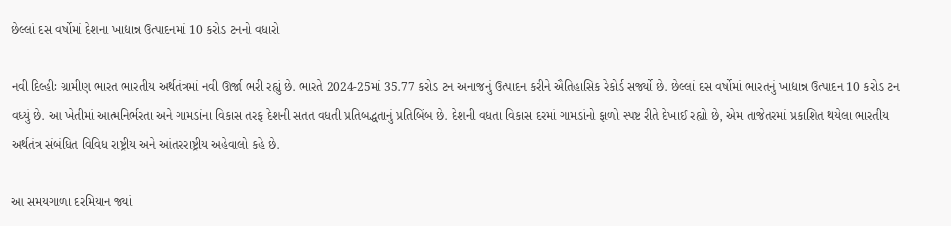છેલ્લાં દસ વર્ષોમાં દેશના ખાદ્યાન્ન ઉત્પાદનમાં 10 કરોડ ટનનો વધારો

નવી દિલ્હીઃ ગ્રામીણ ભારત ભારતીય અર્થતંત્રમાં નવી ઊર્જા ભરી રહ્યું છે. ભારતે 2024-25માં 35.77 કરોડ ટન અનાજનું ઉત્પાદન કરીને ઐતિહાસિક રેકોર્ડ સર્જ્યો છે. છેલ્લાં દસ વર્ષોમાં ભારતનું ખાદ્યાન્ન ઉત્પાદન 10 કરોડ ટન વધ્યું છે. આ ખેતીમાં આત્મનિર્ભરતા અને ગામડાંના વિકાસ તરફ દેશની સતત વધતી પ્રતિબદ્ધતાનું પ્રતિબિંબ છે. દેશની વધતા વિકાસ દરમાં ગામડાંનો ફાળો સ્પષ્ટ રીતે દેખાઈ રહ્યો છે, એમ તાજેતરમાં પ્રકાશિત થયેલા ભારતીય અર્થતંત્ર સંબંધિત વિવિધ રાષ્ટ્રીય અને આંતરરાષ્ટ્રીય અહેવાલો કહે છે.

આ સમયગાળા દરમિયાન જ્યાં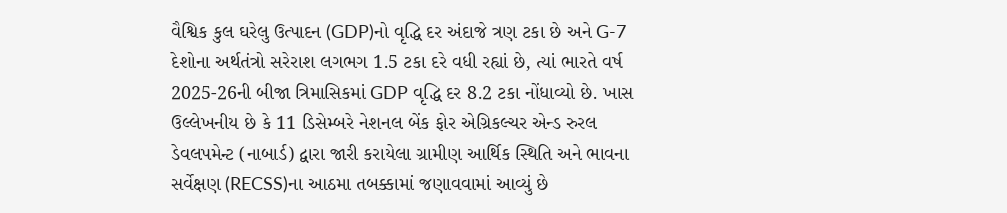વૈશ્વિક કુલ ઘરેલુ ઉત્પાદન (GDP)નો વૃદ્ધિ દર અંદાજે ત્રણ ટકા છે અને G-7 દેશોના અર્થતંત્રો સરેરાશ લગભગ 1.5 ટકા દરે વધી રહ્યાં છે, ત્યાં ભારતે વર્ષ 2025-26ની બીજા ત્રિમાસિકમાં GDP વૃદ્ધિ દર 8.2 ટકા નોંધાવ્યો છે. ખાસ ઉલ્લેખનીય છે કે 11 ડિસેમ્બરે નેશનલ બેંક ફોર એગ્રિકલ્ચર એન્ડ રુરલ ડેવલપમેન્ટ (નાબાર્ડ) દ્વારા જારી કરાયેલા ગ્રામીણ આર્થિક સ્થિતિ અને ભાવના સર્વેક્ષણ (RECSS)ના આઠમા તબક્કામાં જણાવવામાં આવ્યું છે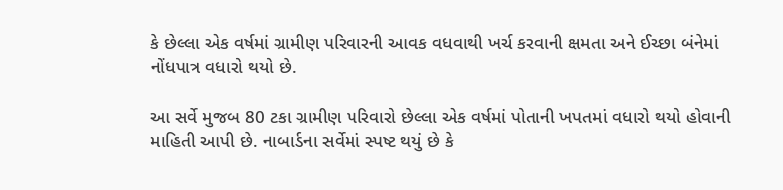કે છેલ્લા એક વર્ષમાં ગ્રામીણ પરિવારની આવક વધવાથી ખર્ચ કરવાની ક્ષમતા અને ઈચ્છા બંનેમાં નોંધપાત્ર વધારો થયો છે.

આ સર્વે મુજબ 80 ટકા ગ્રામીણ પરિવારો છેલ્લા એક વર્ષમાં પોતાની ખપતમાં વધારો થયો હોવાની માહિતી આપી છે. નાબાર્ડના સર્વેમાં સ્પષ્ટ થયું છે કે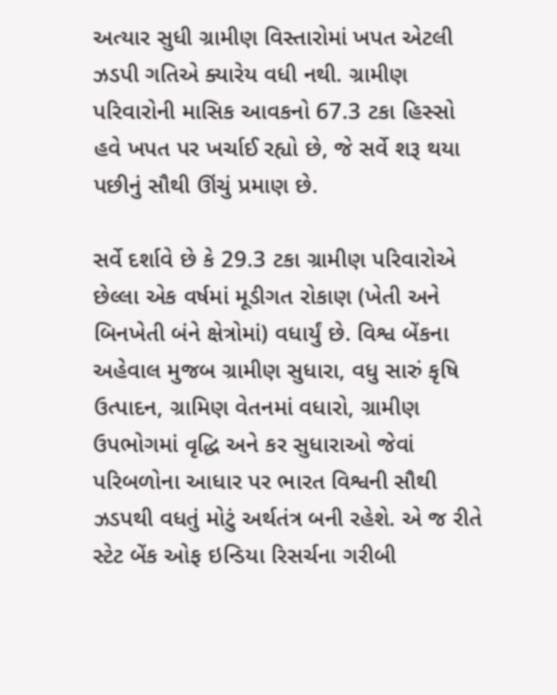અત્યાર સુધી ગ્રામીણ વિસ્તારોમાં ખપત એટલી ઝડપી ગતિએ ક્યારેય વધી નથી. ગ્રામીણ પરિવારોની માસિક આવકનો 67.3 ટકા હિસ્સો હવે ખપત પર ખર્ચાઈ રહ્યો છે, જે સર્વે શરૂ થયા પછીનું સૌથી ઊંચું પ્રમાણ છે.

સર્વે દર્શાવે છે કે 29.3 ટકા ગ્રામીણ પરિવારોએ છેલ્લા એક વર્ષમાં મૂડીગત રોકાણ (ખેતી અને બિનખેતી બંને ક્ષેત્રોમાં) વધાર્યું છે. વિશ્વ બેંકના અહેવાલ મુજબ ગ્રામીણ સુધારા, વધુ સારું કૃષિ ઉત્પાદન, ગ્રામિણ વેતનમાં વધારો, ગ્રામીણ ઉપભોગમાં વૃદ્ધિ અને કર સુધારાઓ જેવાં પરિબળોના આધાર પર ભારત વિશ્વની સૌથી ઝડપથી વધતું મોટું અર્થતંત્ર બની રહેશે. એ જ રીતે સ્ટેટ બેંક ઓફ ઇન્ડિયા રિસર્ચના ગરીબી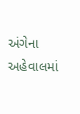અંગેના અહેવાલમાં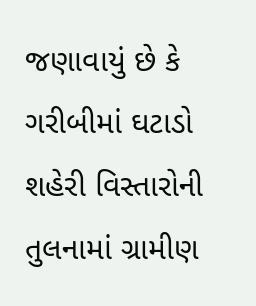જણાવાયું છે કે ગરીબીમાં ઘટાડો શહેરી વિસ્તારોની તુલનામાં ગ્રામીણ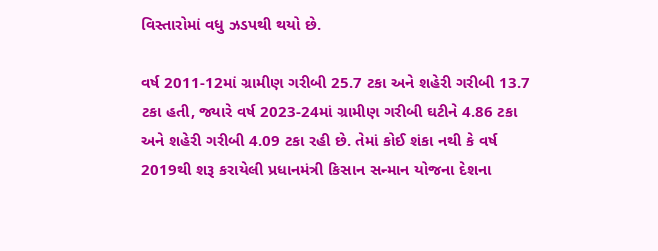વિસ્તારોમાં વધુ ઝડપથી થયો છે.

વર્ષ 2011-12માં ગ્રામીણ ગરીબી 25.7 ટકા અને શહેરી ગરીબી 13.7 ટકા હતી, જ્યારે વર્ષ 2023-24માં ગ્રામીણ ગરીબી ઘટીને 4.86 ટકા અને શહેરી ગરીબી 4.09 ટકા રહી છે. તેમાં કોઈ શંકા નથી કે વર્ષ 2019થી શરૂ કરાયેલી પ્રધાનમંત્રી કિસાન સન્માન યોજના દેશના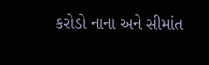કરોડો નાના અને સીમાંત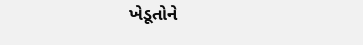ખેડૂતોને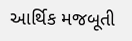આર્થિક મજબૂતી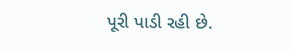પૂરી પાડી રહી છે.